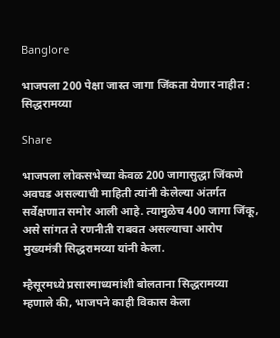Banglore

भाजपला 200 पेक्षा जास्त जागा जिंकता येणार नाहीत : सिद्धरामय्या

Share

भाजपला लोकसभेच्या केवळ 200 जागासुद्धा जिंकणे अवघड असल्याची माहिती त्यांनी केलेल्या अंतर्गत सर्वेक्षणात समोर आली आहे. त्यामुळेच 400 जागा जिंकू, असे सांगत ते रणनीती राबवत असल्याचा आरोप मुख्यमंत्री सिद्धरामय्या यांनी केला.

म्हैसूरमध्ये प्रसारमाध्यमांशी बोलताना सिद्धरामय्या म्हणाले की, भाजपने काही विकास केला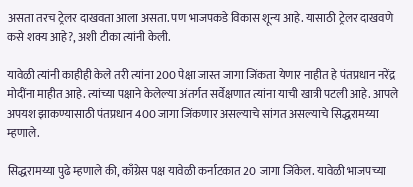असता तरच ट्रेलर दाखवता आला असता. पण भाजपकडे विकास शून्य आहे. यासाठी ट्रेलर दाखवणे कसे शक्य आहे?, अशी टीका त्यांनी केली.

यावेळी त्यांनी काहीही केले तरी त्यांना 200 पेक्षा जास्त जागा जिंकता येणार नाहीत हे पंतप्रधान नरेंद्र मोदींना माहीत आहे. त्यांच्या पक्षाने केलेल्या अंतर्गत सर्वेक्षणात त्यांना याची खात्री पटली आहे. आपले अपयश झाकण्यासाठी पंतप्रधान 400 जागा जिंकणार असल्याचे सांगत असल्याचे सिद्धरामय्या म्हणाले.

सिद्धरामय्या पुढे म्हणाले की, काँग्रेस पक्ष यावेळी कर्नाटकात 20 जागा जिंकेल. यावेळी भाजपच्या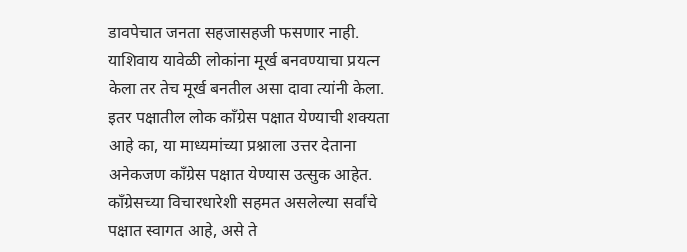डावपेचात जनता सहजासहजी फसणार नाही. याशिवाय यावेळी लोकांना मूर्ख बनवण्याचा प्रयत्न केला तर तेच मूर्ख बनतील असा दावा त्यांनी केला.  इतर पक्षातील लोक काँग्रेस पक्षात येण्याची शक्यता आहे का, या माध्यमांच्या प्रश्नाला उत्तर देताना अनेकजण काँग्रेस पक्षात येण्यास उत्सुक आहेत. काँग्रेसच्या विचारधारेशी सहमत असलेल्या सर्वांचे पक्षात स्वागत आहे, असे ते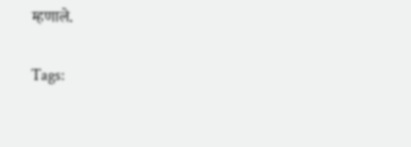म्हणाले.

Tags: